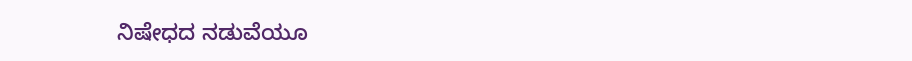ನಿಷೇಧದ ನಡುವೆಯೂ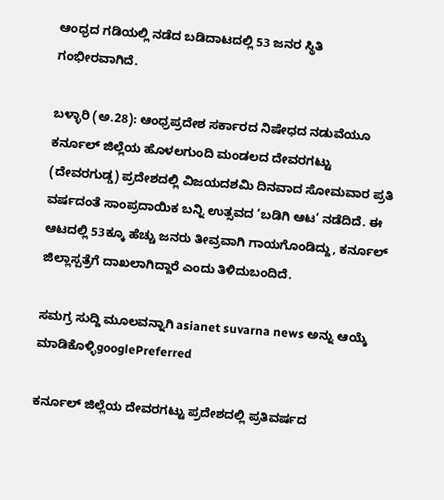ಆಂಧ್ರದ ಗಡಿಯಲ್ಲಿ ನಡೆದ ಬಡಿದಾಟದಲ್ಲಿ 53 ಜನರ ಸ್ಥಿತಿ ಗಂಭೀರವಾಗಿದೆ.

ಬಳ್ಳಾರಿ (ಅ.28): ಆಂಧ್ರಪ್ರದೇಶ ಸರ್ಕಾರದ ನಿಷೇಧದ ನಡುವೆಯೂ ಕರ್ನೂಲ್‌ ಜಿಲ್ಲೆಯ ಹೊಳಲಗುಂದಿ ಮಂಡಲದ ದೇವರಗಟ್ಟು (ದೇವರಗುಡ್ಡ) ಪ್ರದೇಶದಲ್ಲಿ ವಿಜಯದಶಮಿ ದಿನವಾದ ಸೋಮವಾರ ಪ್ರತಿ ವರ್ಷದಂತೆ ಸಾಂಪ್ರದಾಯಿಕ ಬನ್ನಿ ಉತ್ಸವದ ‘ಬಡಿಗಿ ಆಟ’ ನಡೆದಿದೆ. ಈ ಆಟದಲ್ಲಿ 53ಕ್ಕೂ ಹೆಚ್ಚು ಜನರು ತೀವ್ರವಾಗಿ ಗಾಯಗೊಂಡಿದ್ದು, ಕರ್ನೂಲ್‌ ಜಿಲ್ಲಾಸ್ಪತ್ರೆಗೆ ದಾಖಲಾಗಿದ್ದಾರೆ ಎಂದು ತಿಳಿದುಬಂದಿದೆ.

ಸಮಗ್ರ ಸುದ್ದಿ ಮೂಲವನ್ನಾಗಿ asianet suvarna news ಅನ್ನು ಆಯ್ಕೆ ಮಾಡಿಕೊಳ್ಳಿgooglePreferred

ಕರ್ನೂಲ್‌ ಜಿಲ್ಲೆಯ ದೇವರಗಟ್ಟು ಪ್ರದೇಶದಲ್ಲಿ ಪ್ರತಿವರ್ಷದ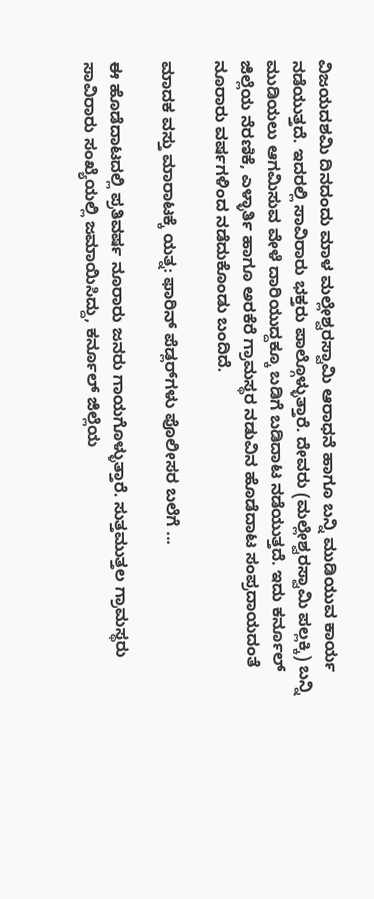ವಿಜಯದಶಮಿ ದಿನದಂದು ಮಾಳ ಮಲ್ಲೇಶ್ವರಸ್ವಾಮಿ ಆರಾಧನೆ ಹಾಗೂ ಬನ್ನಿ ಮುಡಿಯುವ ಕಾರ್ಯ ನಡೆಯುತ್ತದೆ. ಇದರಲ್ಲಿ ಸಾವಿರಾರು ಭಕ್ತರು ಪಾಲ್ಗೊಳ್ಳುತ್ತಾರೆ. ದೇವರು (ಮಲ್ಲೇಶ್ವರಸ್ವಾಮಿ ಪಲ್ಲಕ್ಕಿ) ಬನ್ನಿ ಮುಡಿಯಲು ಆಗಮಿಸುವ ವೇಳೆ ದಾರಿಯುದ್ದಕ್ಕೂ ಬಡಿಗೆ ಬಡಿದಾಟ ನಡೆಯುತ್ತದೆ. ಇದು ಕರ್ನೂಲ್‌ ಜಿಲ್ಲೆಯ ನೆರಣಿಕೆ, ಎಳ್ಳಾರ್ತಿ ಹಾಗೂ ಅರಕೆರೆ ಗ್ರಾಮಸ್ಥರ ನಡುವಿನ ಹೊಡೆದಾಟ ಸಂಪ್ರದಾಯದಂತೆ ನೂರಾರು ವರ್ಷಗಳಿಂದ ನಡೆದುಕೊಂಡು ಬಂದಿದೆ.

ಮಾದಕ ವಸ್ತು ಮಾರಾಟಕ್ಕೆ ಯತ್ನ: ಫಾರಿನ್‌ ಪೆಡ್ಲರ್‌ಗಳು ಪೊಲೀಸರ ಬಲೆಗೆ ...

ಈ ಹೊಡೆದಾಟದಲ್ಲಿ ಪ್ರತಿವರ್ಷ ನೂರಾರು ಜನರು ಗಾಯಗೊಳ್ಳುತ್ತಾರೆ. ಸುತ್ತಮುತ್ತಲ ಗ್ರಾಮಸ್ಥರು ಸಾವಿರಾರು ಸಂಖ್ಯೆಯಲ್ಲಿ ಜಮಾಯಿಸಿದ್ದು, ಕರ್ನೂಲ್‌ ಜಿಲ್ಲೆಯ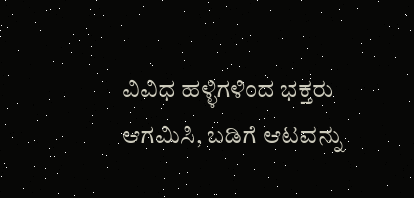ವಿವಿಧ ಹಳ್ಳಿಗಳಿಂದ ಭಕ್ತರು ಆಗಮಿಸಿ, ಬಡಿಗೆ ಆಟವನ್ನು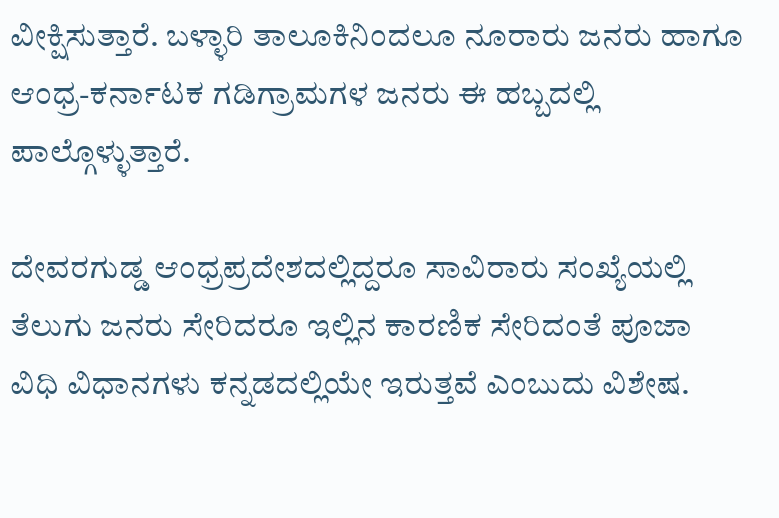ವೀಕ್ಷಿಸುತ್ತಾರೆ. ಬಳ್ಳಾರಿ ತಾಲೂಕಿನಿಂದಲೂ ನೂರಾರು ಜನರು ಹಾಗೂ ಆಂಧ್ರ-ಕರ್ನಾಟಕ ಗಡಿಗ್ರಾಮಗಳ ಜನರು ಈ ಹಬ್ಬದಲ್ಲಿ ಪಾಲ್ಗೊಳ್ಳುತ್ತಾರೆ.

ದೇವರಗುಡ್ಡ ಆಂಧ್ರಪ್ರದೇಶದಲ್ಲಿದ್ದರೂ ಸಾವಿರಾರು ಸಂಖ್ಯೆಯಲ್ಲಿ ತೆಲುಗು ಜನರು ಸೇರಿದರೂ ಇಲ್ಲಿನ ಕಾರಣಿಕ ಸೇರಿದಂತೆ ಪೂಜಾ ವಿಧಿ ವಿಧಾನಗಳು ಕನ್ನಡದಲ್ಲಿಯೇ ಇರುತ್ತವೆ ಎಂಬುದು ವಿಶೇಷ.